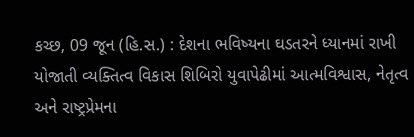કચ્છ, 09 જૂન (હિ.સ.) : દેશના ભવિષ્યના ઘડતરને ધ્યાનમાં રાખી યોજાતી વ્યક્તિત્વ વિકાસ શિબિરો યુવાપેઢીમાં આત્મવિશ્વાસ, નેતૃત્વ અને રાષ્ટ્રપ્રેમના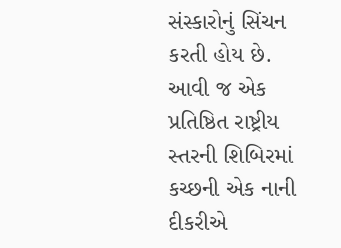સંસ્કારોનું સિંચન કરતી હોય છે. આવી જ એક પ્રતિષ્ઠિત રાષ્ટ્રીય સ્તરની શિબિરમાં કચ્છની એક નાની દીકરીએ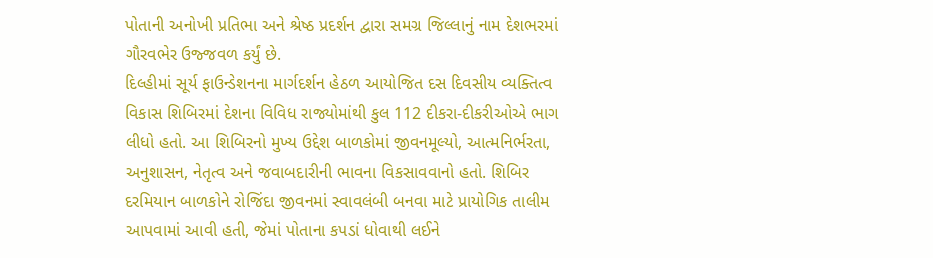પોતાની અનોખી પ્રતિભા અને શ્રેષ્ઠ પ્રદર્શન દ્વારા સમગ્ર જિલ્લાનું નામ દેશભરમાં ગૌરવભેર ઉજ્જવળ કર્યું છે.
દિલ્હીમાં સૂર્ય ફાઉન્ડેશનના માર્ગદર્શન હેઠળ આયોજિત દસ દિવસીય વ્યક્તિત્વ વિકાસ શિબિરમાં દેશના વિવિધ રાજ્યોમાંથી કુલ 112 દીકરા-દીકરીઓએ ભાગ લીધો હતો. આ શિબિરનો મુખ્ય ઉદ્દેશ બાળકોમાં જીવનમૂલ્યો, આત્મનિર્ભરતા, અનુશાસન, નેતૃત્વ અને જવાબદારીની ભાવના વિકસાવવાનો હતો. શિબિર દરમિયાન બાળકોને રોજિંદા જીવનમાં સ્વાવલંબી બનવા માટે પ્રાયોગિક તાલીમ આપવામાં આવી હતી, જેમાં પોતાના કપડાં ધોવાથી લઈને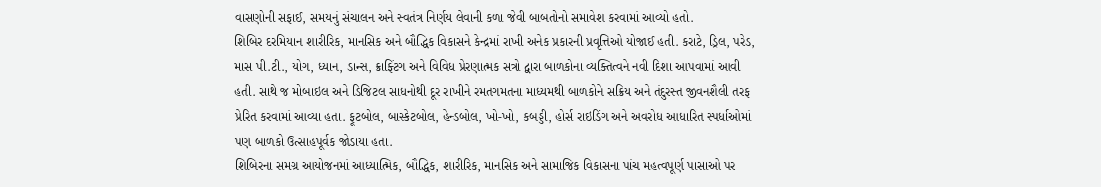વાસણોની સફાઈ, સમયનું સંચાલન અને સ્વતંત્ર નિર્ણય લેવાની કળા જેવી બાબતોનો સમાવેશ કરવામાં આવ્યો હતો.
શિબિર દરમિયાન શારીરિક, માનસિક અને બૌદ્ધિક વિકાસને કેન્દ્રમાં રાખી અનેક પ્રકારની પ્રવૃત્તિઓ યોજાઈ હતી. કરાટે, ડ્રિલ, પરેડ, માસ પી.ટી., યોગ, ધ્યાન, ડાન્સ, ક્રાફ્ટિંગ અને વિવિધ પ્રેરણાત્મક સત્રો દ્વારા બાળકોના વ્યક્તિત્વને નવી દિશા આપવામાં આવી હતી. સાથે જ મોબાઇલ અને ડિજિટલ સાધનોથી દૂર રાખીને રમતગમતના માધ્યમથી બાળકોને સક્રિય અને તંદુરસ્ત જીવનશૈલી તરફ પ્રેરિત કરવામાં આવ્યા હતા. ફૂટબોલ, બાસ્કેટબોલ, હેન્ડબોલ, ખો-ખો, કબડ્ડી, હોર્સ રાઇડિંગ અને અવરોધ આધારિત સ્પર્ધાઓમાં પણ બાળકો ઉત્સાહપૂર્વક જોડાયા હતા.
શિબિરના સમગ્ર આયોજનમાં આધ્યાત્મિક, બૌદ્ધિક, શારીરિક, માનસિક અને સામાજિક વિકાસના પાંચ મહત્વપૂર્ણ પાસાઓ પર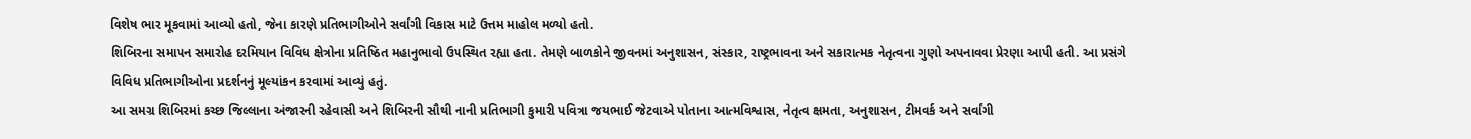વિશેષ ભાર મૂકવામાં આવ્યો હતો, જેના કારણે પ્રતિભાગીઓને સર્વાંગી વિકાસ માટે ઉત્તમ માહોલ મળ્યો હતો.
શિબિરના સમાપન સમારોહ દરમિયાન વિવિધ ક્ષેત્રોના પ્રતિષ્ઠિત મહાનુભાવો ઉપસ્થિત રહ્યા હતા. તેમણે બાળકોને જીવનમાં અનુશાસન, સંસ્કાર, રાષ્ટ્રભાવના અને સકારાત્મક નેતૃત્વના ગુણો અપનાવવા પ્રેરણા આપી હતી. આ પ્રસંગે વિવિધ પ્રતિભાગીઓના પ્રદર્શનનું મૂલ્યાંકન કરવામાં આવ્યું હતું.
આ સમગ્ર શિબિરમાં કચ્છ જિલ્લાના અંજારની રહેવાસી અને શિબિરની સૌથી નાની પ્રતિભાગી કુમારી પવિત્રા જયભાઈ જેટવાએ પોતાના આત્મવિશ્વાસ, નેતૃત્વ ક્ષમતા, અનુશાસન, ટીમવર્ક અને સર્વાંગી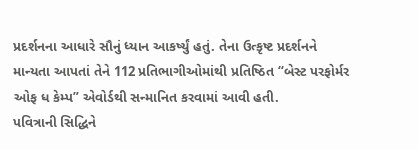પ્રદર્શનના આધારે સૌનું ધ્યાન આકર્ષ્યું હતું. તેના ઉત્કૃષ્ટ પ્રદર્શનને માન્યતા આપતાં તેને 112 પ્રતિભાગીઓમાંથી પ્રતિષ્ઠિત “બેસ્ટ પરફોર્મર ઓફ ધ કેમ્પ” એવોર્ડથી સન્માનિત કરવામાં આવી હતી.
પવિત્રાની સિદ્ધિને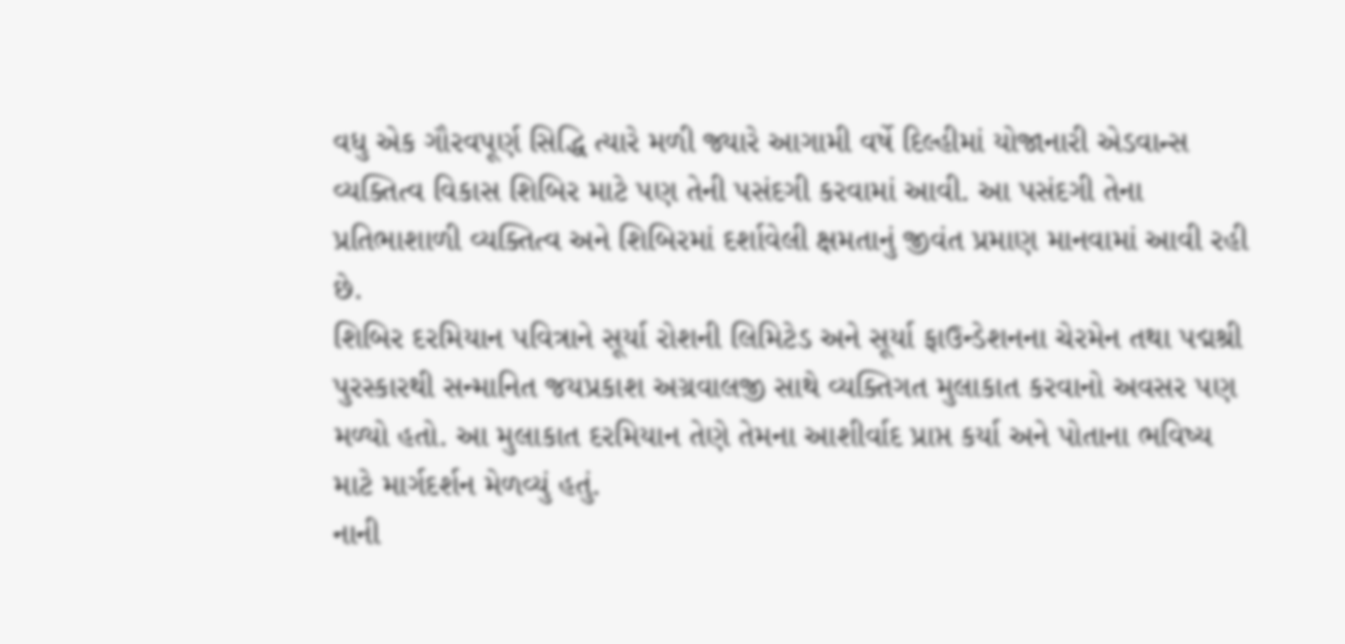વધુ એક ગૌરવપૂર્ણ સિદ્ધિ ત્યારે મળી જ્યારે આગામી વર્ષે દિલ્હીમાં યોજાનારી એડવાન્સ વ્યક્તિત્વ વિકાસ શિબિર માટે પણ તેની પસંદગી કરવામાં આવી. આ પસંદગી તેના પ્રતિભાશાળી વ્યક્તિત્વ અને શિબિરમાં દર્શાવેલી ક્ષમતાનું જીવંત પ્રમાણ માનવામાં આવી રહી છે.
શિબિર દરમિયાન પવિત્રાને સૂર્યા રોશની લિમિટેડ અને સૂર્યા ફાઉન્ડેશનના ચેરમેન તથા પદ્મશ્રી પુરસ્કારથી સન્માનિત જયપ્રકાશ અગ્રવાલજી સાથે વ્યક્તિગત મુલાકાત કરવાનો અવસર પણ મળ્યો હતો. આ મુલાકાત દરમિયાન તેણે તેમના આશીર્વાદ પ્રાપ્ત કર્યા અને પોતાના ભવિષ્ય માટે માર્ગદર્શન મેળવ્યું હતું.
નાની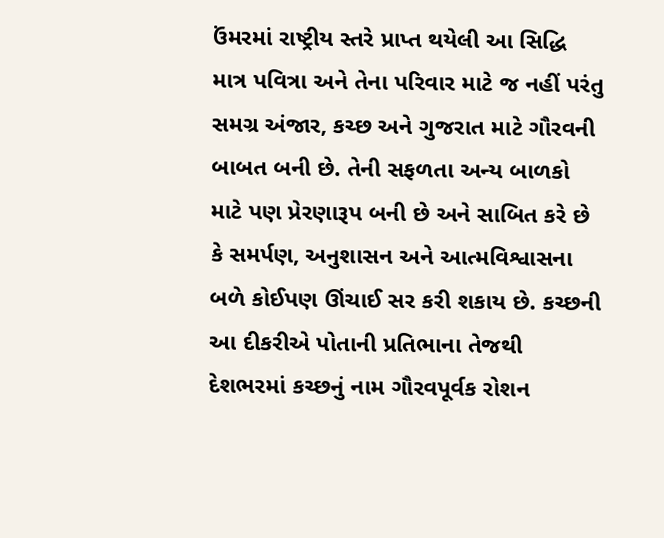ઉંમરમાં રાષ્ટ્રીય સ્તરે પ્રાપ્ત થયેલી આ સિદ્ધિ માત્ર પવિત્રા અને તેના પરિવાર માટે જ નહીં પરંતુ સમગ્ર અંજાર, કચ્છ અને ગુજરાત માટે ગૌરવની બાબત બની છે. તેની સફળતા અન્ય બાળકો માટે પણ પ્રેરણારૂપ બની છે અને સાબિત કરે છે કે સમર્પણ, અનુશાસન અને આત્મવિશ્વાસના બળે કોઈપણ ઊંચાઈ સર કરી શકાય છે. કચ્છની આ દીકરીએ પોતાની પ્રતિભાના તેજથી દેશભરમાં કચ્છનું નામ ગૌરવપૂર્વક રોશન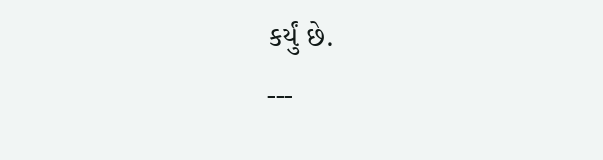કર્યું છે.
---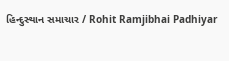હિન્દુસ્થાન સમાચાર / Rohit Ramjibhai Padhiyar